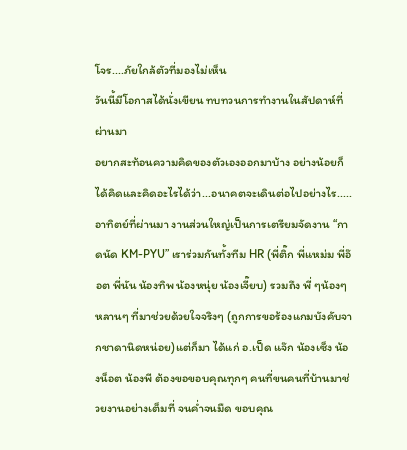โจร....ภัยใกล้ตัวที่มองไม่เห็น
วันนี้มีโอกาสได้นั่งเขียน ทบทวนการทำงานในสัปดาห์ที่ผ่านมา
อยากสะท้อนความคิดของตัวเองออกมาบ้าง อย่างน้อยก็ได้คิดและคิดอะไรได้ว่า...อนาคตจะเดินต่อไปอย่างไร.....
อาทิตย์ที่ผ่านมา งานส่วนใหญ่เป็นการเตรียมจัดงาน “กาดนัด KM-PYU” เราร่วมกันทั้งทีม HR (พี่ติ๊ก พี่แหม่ม พี่อ๊อต พี่นัน น้องทิพ น้องหนุ่ย น้องเจี๊ยบ) รวมถึง พี่ ๆน้องๆ หลานๆ ที่มาช่วยด้วยใจจริงๆ (ถูกการขอร้องแกมบังคับจากชาดานิดหน่อย)แต่ก็มา ได้แก่ อ.เป็ด แจ๊ก น้องเซ็ง น้องน็อต น้องพี ต้องขอขอบคุณทุกๆ คนที่ขนคนที่บ้านมาช่วยงานอย่างเต็มที่ จนค่ำจนมืด ขอบคุณ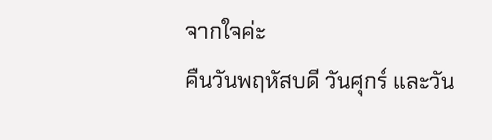จากใจค่ะ
คืนวันพฤหัสบดี วันศุกร์ และวัน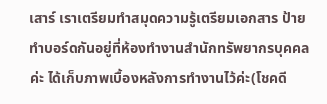เสาร์ เราเตรียมทำสมุดความรู้เตรียมเอกสาร ป้าย ทำบอร์ดกันอยู่ที่ห้องทำงานสำนักทรัพยากรบุคคลค่ะ ได้เก็บภาพเบื้องหลังการทำงานไว้ค่ะ(โชคดี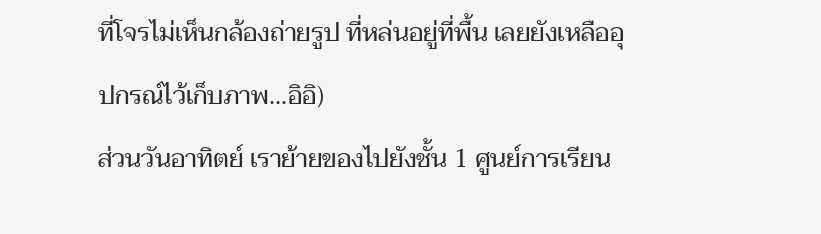ที่โจรไม่เห็นกล้องถ่ายรูป ที่หล่นอยู่ที่พื้น เลยยังเหลืออุปกรณ์ไว้เก็บภาพ...อิอิ)
ส่วนวันอาทิตย์ เราย้ายของไปยังชั้น 1 ศูนย์การเรียน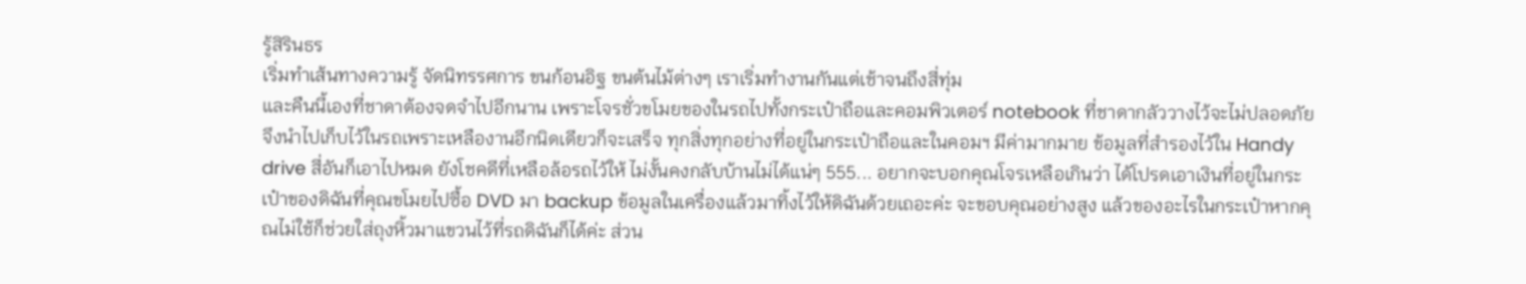รู้สิรินธร
เริ่มทำเส้นทางความรู้ จัดนิทรรศการ ขนก้อนอิฐ ขนต้นไม้ต่างๆ เราเริ่มทำงานกันแต่เช้าจนถึงสี่ทุ่ม
และคืนนี้เองที่ชาดาต้องจดจำไปอีกนาน เพราะโจรชั่วขโมยของในรถไปทั้งกระเป๋าถือและคอมพิวเตอร์ notebook ที่ชาดากลัววางไว้จะไม่ปลอดภัย จึงนำไปเก็บไว้ในรถเพราะเหลืองานอีกนิดเดียวก็จะเสร็จ ทุกสิ่งทุกอย่างที่อยู่ในกระเป๋าถือและในคอมฯ มีค่ามากมาย ข้อมูลที่สำรองไว้ใน Handy drive สี่อันก็เอาไปหมด ยังโชคดีที่เหลือล้อรถไว้ให้ ไม่งั้นคงกลับบ้านไม่ได้แน่ๆ 555... อยากจะบอกคุณโจรเหลือเกินว่า ได้โปรดเอาเงินที่อยู่ในกระเป๋าของดิฉันที่คุณขโมยไปซื้อ DVD มา backup ข้อมูลในเครื่องแล้วมาทิ้งไว้ให้ดิฉันด้วยเถอะค่ะ จะขอบคุณอย่างสูง แล้วของอะไรในกระเป๋าหากคุณไม่ใช้ก็ช่วยใส่ถุงหิ้วมาแขวนไว้ที่รถดิฉันก็ได้ค่ะ ส่วน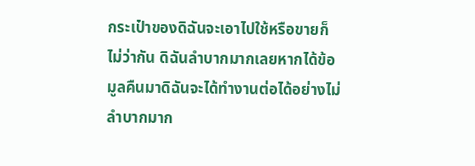กระเป๋าของดิฉันจะเอาไปใช้หรือขายก็ไม่ว่ากัน ดิฉันลำบากมากเลยหากได้ข้อมูลคืนมาดิฉันจะได้ทำงานต่อได้อย่างไม่ลำบากมาก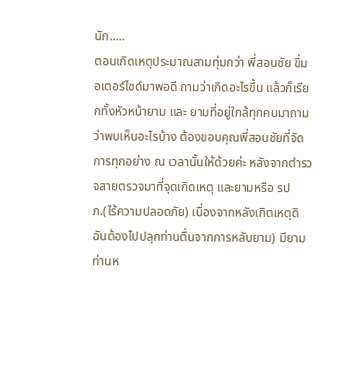นัก.....
ตอนเกิดเหตุประมาณสามทุ่มกว่า พี่สอนชัย ขี่มอเตอร์ไซด์มาพอดี ถามว่าเกิดอะไรขึ้น แล้วก็เรียกทั้งหัวหน้ายาม และ ยามที่อยู่ใกล้ทุกคนมาถามว่าพบเห็นอะไรบ้าง ต้องขอบคุณพี่สอนชัยที่จัดการทุกอย่าง ณ เวลานั้นให้ด้วยค่ะ หลังจากตำรวจสายตรวจมาที่จุดเกิดเหตุ และยามหรือ รปภ.(ไร้ความปลอดภัย) เนื่องจากหลังเกิตเหตุดิฉันต้องไปปลุกท่านตื่นจากการหลับยาม) มียามท่านห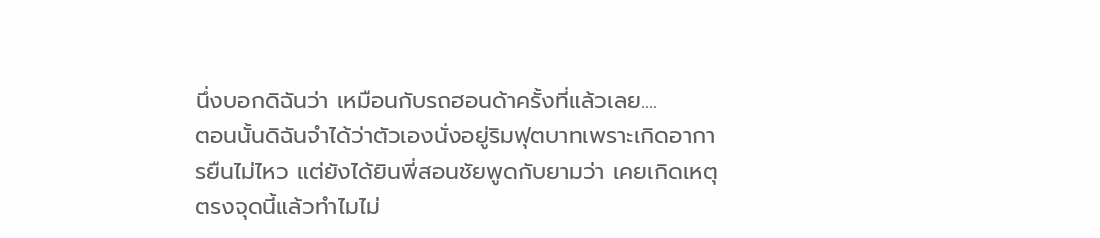นึ่งบอกดิฉันว่า เหมือนกับรถฮอนด้าครั้งที่แล้วเลย....
ตอนนั้นดิฉันจำได้ว่าตัวเองนั่งอยู่ริมฟุตบาทเพราะเกิดอาการยืนไม่ไหว แต่ยังได้ยินพี่สอนชัยพูดกับยามว่า เคยเกิดเหตุตรงจุดนี้แล้วทำไมไม่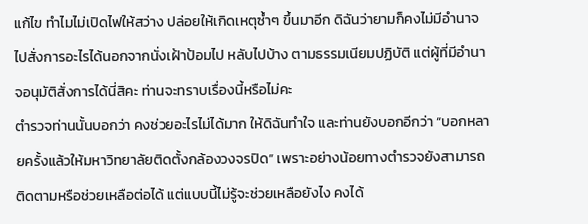แก้ไข ทำไมไม่เปิดไฟให้สว่าง ปล่อยให้เกิดเหตุซ้ำๆ ขึ้นมาอีก ดิฉันว่ายามก็คงไม่มีอำนาจไปสั่งการอะไรได้นอกจากนั่งเฝ้าป้อมไป หลับไปบ้าง ตามธรรมเนียมปฏิบัติ แต่ผู้ที่มีอำนาจอนุมัติสั่งการได้นี่สิคะ ท่านจะทราบเรื่องนี้หรือไม่คะ
ตำรวจท่านนั้นบอกว่า คงช่วยอะไรไม่ได้มาก ให้ดิฉันทำใจ และท่านยังบอกอีกว่า “บอกหลายครั้งแล้วให้มหาวิทยาลัยติดตั้งกล้องวงจรปิด” เพราะอย่างน้อยทางตำรวจยังสามารถติดตามหรือช่วยเหลือต่อได้ แต่แบบนี้ไม่รู้จะช่วยเหลือยังไง คงได้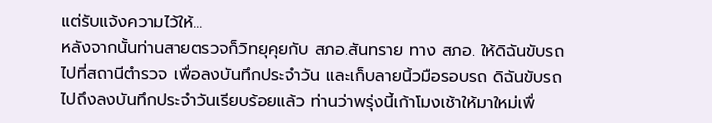แต่รับแจ้งความไว้ให้...
หลังจากนั้นท่านสายตรวจก็วิทยุคุยกับ สภอ.สันทราย ทาง สภอ. ให้ดิฉันขับรถไปที่สถานีตำรวจ เพื่อลงบันทึกประจำวัน และเก็บลายนิ้วมือรอบรถ ดิฉันขับรถไปถึงลงบันทึกประจำวันเรียบร้อยแล้ว ท่านว่าพรุ่งนี้เก้าโมงเช้าให้มาใหม่เพื่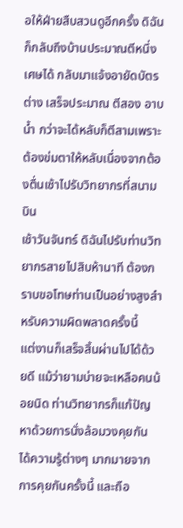อให้ฝ่ายสืบสวนดูอีกครั้ง ดิฉันก็กลับถึงบ้านประมาณตีหนึ่งเศษได้ กลับมาแจ้งอายัดบัตรต่าง เสร็จประมาณ ตีสอง อาบน้ำ กว่าจะได้หลับก็ตีสามเพราะต้องข่มตาให้หลับเนื่องจากต้องตื่นเช้าไปรับวิทยากรที่สนามบิน
เช้าวันจันทร์ ดิฉันไปรับท่านวิทยากรสายไปสิบห้านาที ต้องกราบขอโทษท่านเป็นอย่างสูงสำหรับความผิดพลาดครั้งนี้
แต่งานก็เสร็จสิ้นผ่านไปได้ด้วยดี แม้ว่ายามบ่ายจะเหลือคนน้อยนิด ท่านวิทยากรก็แก้ปัญหาด้วยการนั่งล้อมวงคุยกัน ได้ความรู้ต่างๆ มากมายจากการคุยกันครั้งนี้ และถือ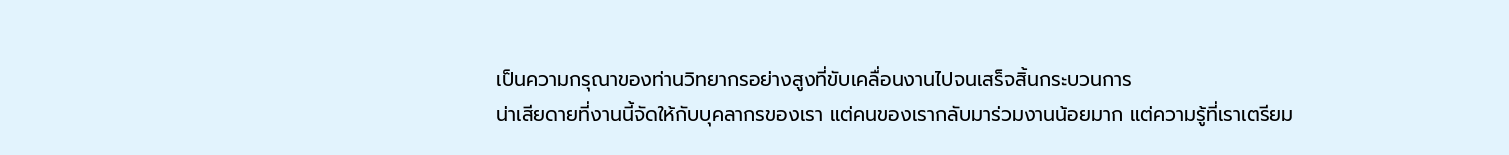เป็นความกรุณาของท่านวิทยากรอย่างสูงที่ขับเคลื่อนงานไปจนเสร็จสิ้นกระบวนการ
น่าเสียดายที่งานนี้จัดให้กับบุคลากรของเรา แต่คนของเรากลับมาร่วมงานน้อยมาก แต่ความรู้ที่เราเตรียม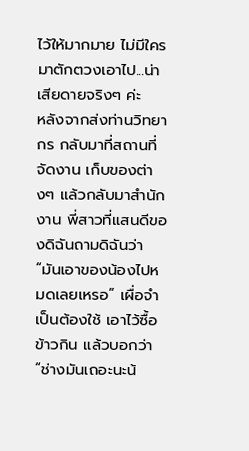ไว้ให้มากมาย ไม่มีใครมาตักตวงเอาไป...น่าเสียดายจริงๆ ค่ะ
หลังจากส่งท่านวิทยากร กลับมาที่สถานที่จัดงาน เก็บของต่างๆ แล้วกลับมาสำนักงาน พี่สาวที่แสนดีของดิฉันถามดิฉันว่า “มันเอาของน้องไปหมดเลยเหรอ” เผื่อจำเป็นต้องใช้ เอาไว้ซื้อข้าวกิน แล้วบอกว่า “ช่างมันเถอะนะน้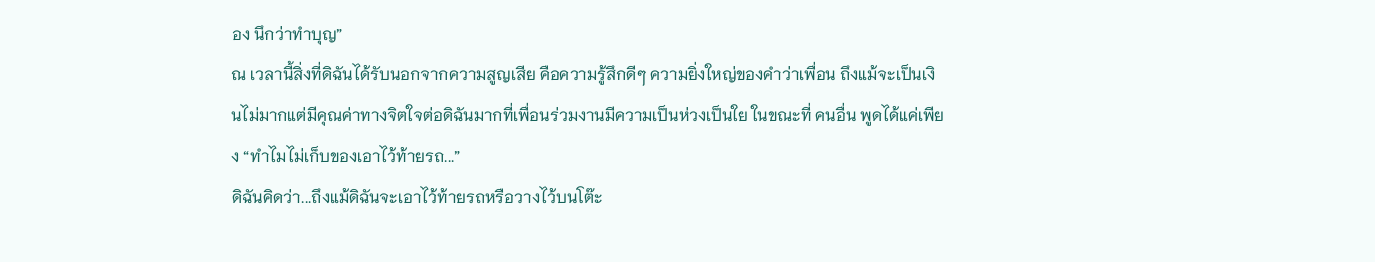อง นึกว่าทำบุญ”
ณ เวลานี้สิ่งที่ดิฉันได้รับนอกจากความสูญเสีย คือความรู้สึกดีๆ ความยิ่งใหญ่ของคำว่าเพื่อน ถึงแม้จะเป็นเงินไม่มากแต่มีคุณค่าทางจิตใจต่อดิฉันมากที่เพื่อนร่วมงานมีความเป็นห่วงเป็นใย ในขณะที่ คนอื่น พูดได้แค่เพียง “ทำไมไม่เก็บของเอาไว้ท้ายรถ...”
ดิฉันคิดว่า...ถึงแม้ดิฉันจะเอาไว้ท้ายรถหรือวางไว้บนโต๊ะ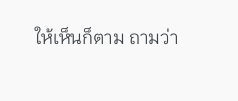ให้เห็นก็ตาม ถามว่า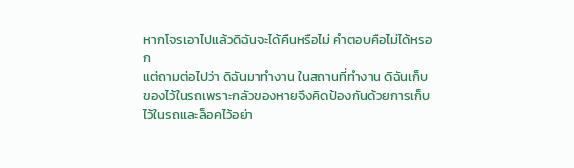หากโจรเอาไปแล้วดิฉันจะได้คืนหรือไม่ คำตอบคือไม่ได้หรอก
แต่ถามต่อไปว่า ดิฉันมาทำงาน ในสถานที่ทำงาน ดิฉันเก็บของไว้ในรถเพราะกลัวของหายจึงคิดป้องกันด้วยการเก็บไว้ในรถและล็อคไว้อย่า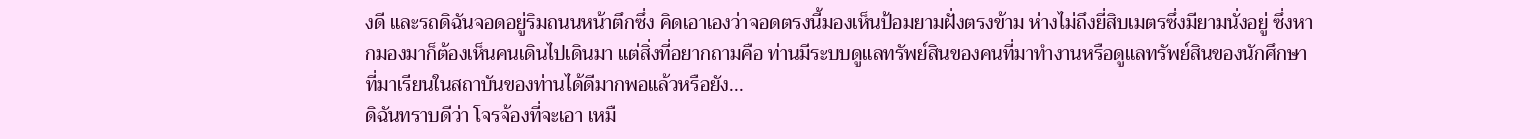งดี และรถดิฉันจอดอยู่ริมถนนหน้าตึกซึ่ง คิดเอาเองว่าจอดตรงนี้มองเห็นป้อมยามฝั่งตรงข้าม ห่างไม่ถึงยี่สิบเมตรซึ่งมียามนั่งอยู่ ซึ่งหากมองมาก็ต้องเห็นคนเดินไปเดินมา แต่สิ่งที่อยากถามคือ ท่านมีระบบดูแลทรัพย์สินของคนที่มาทำงานหรือดูแลทรัพย์สินของนักศึกษาที่มาเรียนในสถาบันของท่านได้ดีมากพอแล้วหรือยัง...
ดิฉันทราบดีว่า โจรจ้องที่จะเอา เหมื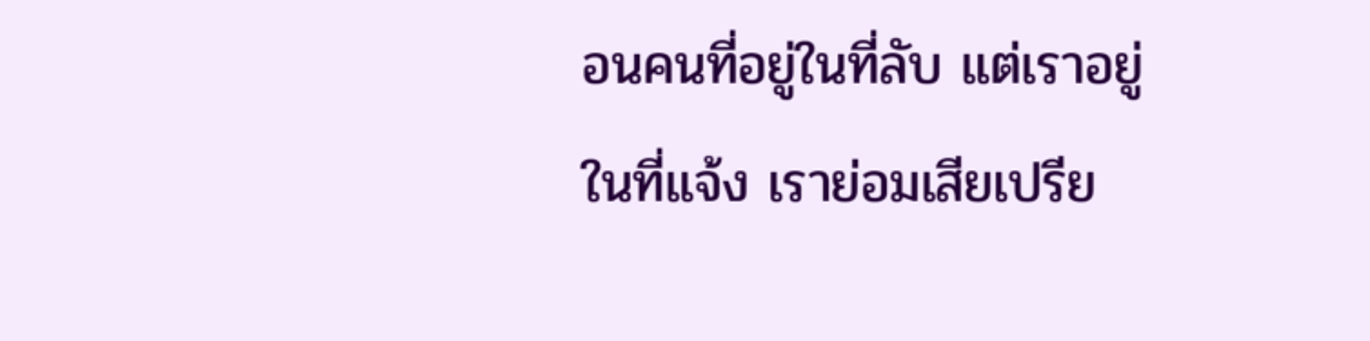อนคนที่อยู่ในที่ลับ แต่เราอยู่ในที่แจ้ง เราย่อมเสียเปรีย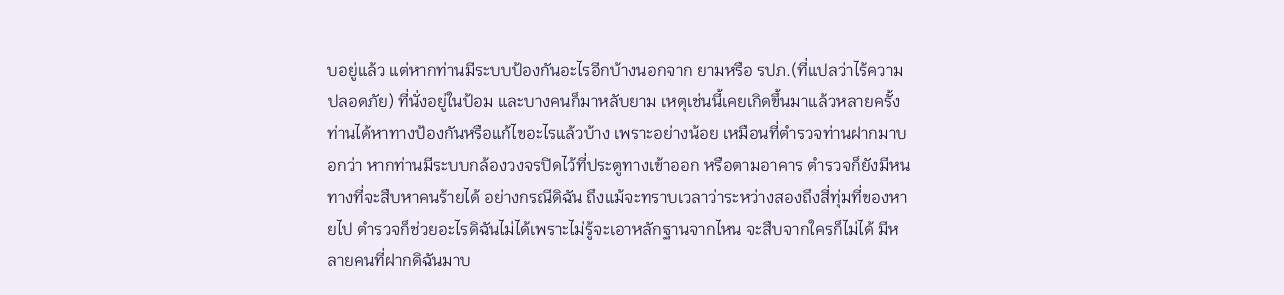บอยู่แล้ว แต่หากท่านมีระบบป้องกันอะไรอีกบ้างนอกจาก ยามหรือ รปภ.(ที่แปลว่าไร้ความปลอดภัย) ที่นั่งอยู่ในป้อม และบางคนก็มาหลับยาม เหตุเช่นนี้เคยเกิดขึ้นมาแล้วหลายครั้ง ท่านได้หาทางป้องกันหรือแก้ไขอะไรแล้วบ้าง เพราะอย่างน้อย เหมือนที่ตำรวจท่านฝากมาบอกว่า หากท่านมีระบบกล้องวงจรปิดไว้ที่ประตูทางเข้าออก หรือตามอาคาร ตำรวจก็ยังมีหนทางที่จะสืบหาคนร้ายได้ อย่างกรณีดิฉัน ถึงแม้จะทราบเวลาว่าระหว่างสองถึงสี่ทุ่มที่ของหายไป ตำรวจก็ช่วยอะไรดิฉันไม่ได้เพราะไม่รู้จะเอาหลักฐานจากไหน จะสืบจากใครก็ไม่ได้ มีหลายคนที่ฝากดิฉันมาบ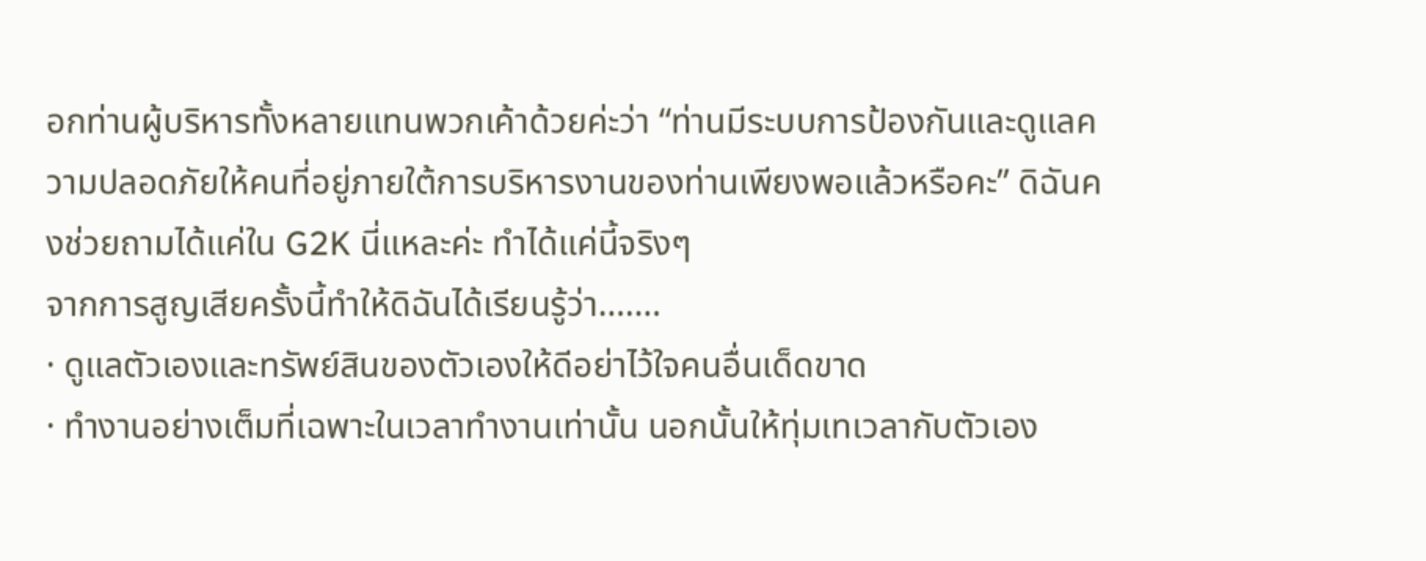อกท่านผู้บริหารทั้งหลายแทนพวกเค้าด้วยค่ะว่า “ท่านมีระบบการป้องกันและดูแลความปลอดภัยให้คนที่อยู่ภายใต้การบริหารงานของท่านเพียงพอแล้วหรือคะ” ดิฉันคงช่วยถามได้แค่ใน G2K นี่แหละค่ะ ทำได้แค่นี้จริงๆ
จากการสูญเสียครั้งนี้ทำให้ดิฉันได้เรียนรู้ว่า.......
· ดูแลตัวเองและทรัพย์สินของตัวเองให้ดีอย่าไว้ใจคนอื่นเด็ดขาด
· ทำงานอย่างเต็มที่เฉพาะในเวลาทำงานเท่านั้น นอกนั้นให้ทุ่มเทเวลากับตัวเอง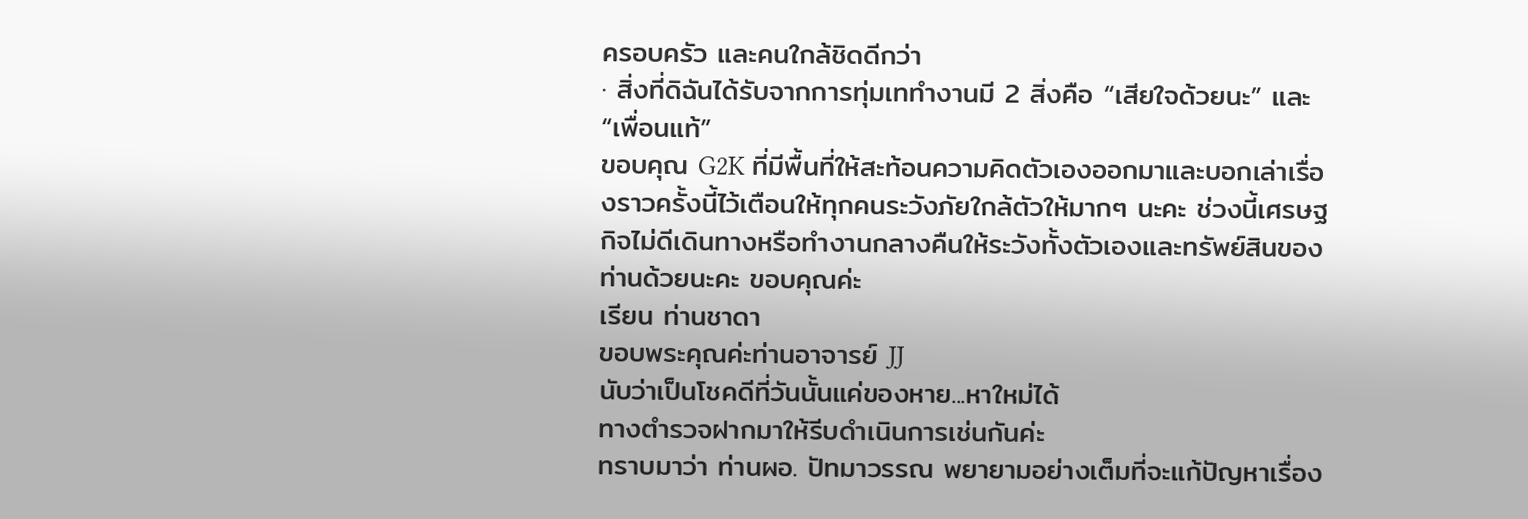ครอบครัว และคนใกล้ชิดดีกว่า
· สิ่งที่ดิฉันได้รับจากการทุ่มเททำงานมี 2 สิ่งคือ “เสียใจด้วยนะ” และ “เพื่อนแท้”
ขอบคุณ G2K ที่มีพื้นที่ให้สะท้อนความคิดตัวเองออกมาและบอกเล่าเรื่องราวครั้งนี้ไว้เตือนให้ทุกคนระวังภัยใกล้ตัวให้มากๆ นะคะ ช่วงนี้เศรษฐกิจไม่ดีเดินทางหรือทำงานกลางคืนให้ระวังทั้งตัวเองและทรัพย์สินของท่านด้วยนะคะ ขอบคุณค่ะ
เรียน ท่านชาดา
ขอบพระคุณค่ะท่านอาจารย์ JJ
นับว่าเป็นโชคดีที่วันนั้นแค่ของหาย...หาใหม่ได้
ทางตำรวจฝากมาให้รีบดำเนินการเช่นกันค่ะ
ทราบมาว่า ท่านผอ. ปัทมาวรรณ พยายามอย่างเต็มที่จะแก้ปัญหาเรื่อง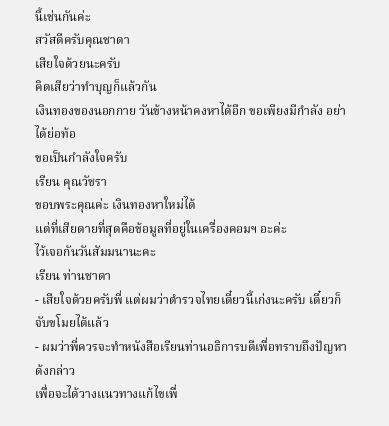นี้เช่นกันค่ะ
สวัสดีครับคุณชาดา
เสียใจด้วยนะครับ
คิดเสียว่าทำบุญก็แล้วกัน
เงินทองของนอกกาย วันข้างหน้าคงหาได้อีก ขอเพียงมีกำลัง อย่าได้ย่อท้อ
ขอเป็นกำลังใจครับ
เรียน คุณวัชรา
ขอบพระคุณค่ะ เงินทองหาใหม่ได้
แต่ที่เสียดายที่สุดคือข้อมูลที่อยู่ในเครื่องคอมฯ อะค่ะ
ไว้เจอกันวันสัมมนานะคะ
เรียน ท่านชาดา
- เสียใจด้วยครับพี่ แต่ผมว่าตำรวจไทยเดี๋ยวนี้เก่งนะครับ เดี๋ยวก็จับขโมยได้แล้ว
- ผมว่าพี่ควรจะทำหนังสือเรียนท่านอธิการบดีเพื่อทราบถึงปัญหาด้งกล่าว
เพื่อจะได้วางแนวทางแก้ไขเพื่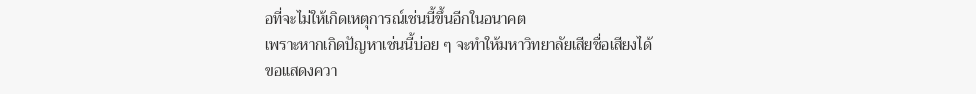อที่จะไม่ให้เกิดเหตุการณ์เช่นนี้ขึ้นอีกในอนาคต
เพราะหากเกิดปัญหาเช่นนี้บ่อย ๆ จะทำให้มหาวิทยาลัยเสียชื่อเสียงได้
ขอแสดงควา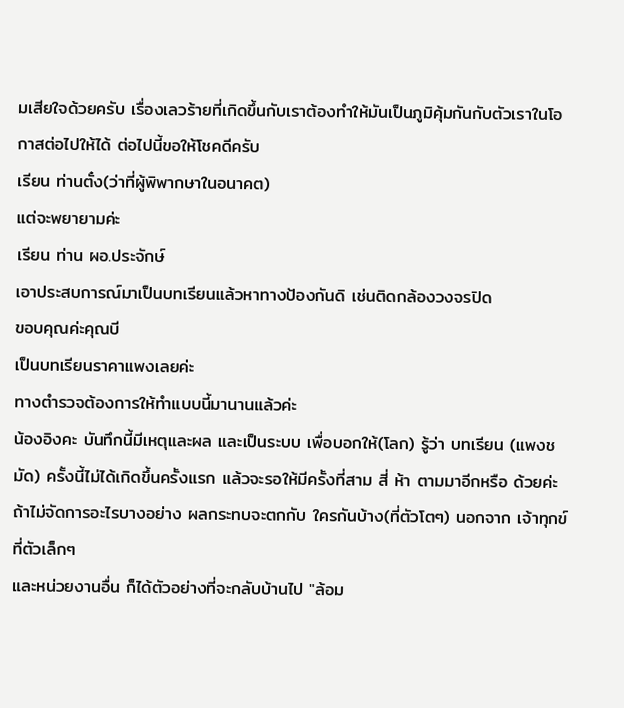มเสียใจด้วยครับ เรื่องเลวร้ายที่เกิดขึ้นกับเราต้องทำให้มันเป็นภูมิคุ้มกันกับตัวเราในโอกาสต่อไปให้ได้ ต่อไปนี้ขอให้โชคดีครับ
เรียน ท่านตั๋ง(ว่าที่ผู้พิพากษาในอนาคต)
แต่จะพยายามค่ะ
เรียน ท่าน ผอ.ประจักษ์
เอาประสบการณ์มาเป็นบทเรียนแล้วหาทางป้องกันดิ เช่นติดกล้องวงจรปิด
ขอบคุณค่ะคุณบี
เป็นบทเรียนราคาแพงเลยค่ะ
ทางตำรวจต้องการให้ทำแบบนี้มานานแล้วค่ะ
น้องอิงคะ บันทึกนี้มีเหตุและผล และเป็นระบบ เพื่อบอกให้(โลก) รู้ว่า บทเรียน (แพงชมัด) ครั้งนี้ไม่ได้เกิดขึ้นครั้งแรก แล้วจะรอให้มีครั้งที่สาม สี่ ห้า ตามมาอีกหรือ ด้วยค่ะ ถ้าไม่จัดการอะไรบางอย่าง ผลกระทบจะตกกับ ใครกันบ้าง(ที่ตัวโตๆ) นอกจาก เจ้าทุกข์ ที่ตัวเล็กๆ
และหน่วยงานอื่น ก็ได้ตัวอย่างที่จะกลับบ้านไป "ล้อม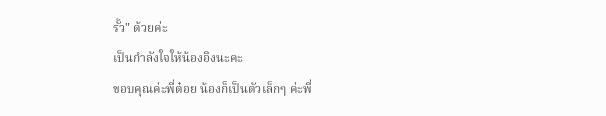รั้ว" ด้วยค่ะ
เป็นกำลังใจให้น้องอิงนะคะ
ขอบคุณค่ะพี่ต๋อย น้องก็เป็นตัวเล็กๆ ค่ะพี่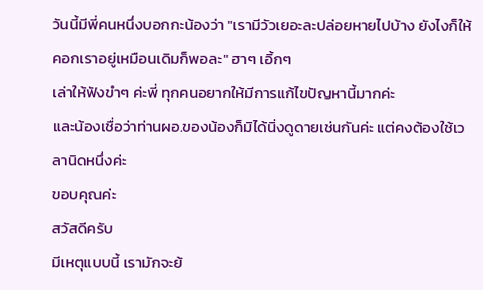วันนี้มีพี่คนหนึ่งบอกกะน้องว่า "เรามีวัวเยอะละปล่อยหายไปบ้าง ยังไงก็ให้คอกเราอยู่เหมือนเดิมก็พอละ" ฮาๆ เอิ้กๆ
เล่าให้ฟังขำๆ ค่ะพี่ ทุกคนอยากให้มีการแก้ไขปัญหานี้มากค่ะ
และน้องเชื่อว่าท่านผอ.ของน้องก็มิได้นิ่งดูดายเช่นกันค่ะ แต่คงต้องใช้เวลานิดหนึ่งค่ะ
ขอบคุณค่ะ
สวัสดีครับ
มีเหตุแบบนี้ เรามักจะย้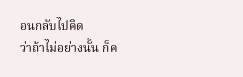อนกลับไปคิด
ว่าถ้าไม่อย่างนั้น ก็ค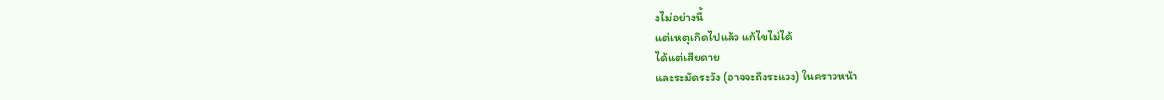งไม่อย่างนี้
แต่เหตุเกิดไปแล้ว แก้ไขไม่ได้
ได้แต่เสียดาย
และระมัดระวัง (อาจจะถึงระแวง) ในคราวหน้า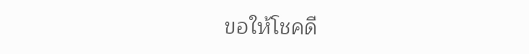ขอให้โชคดี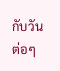กับวันต่อๆ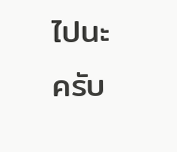ไปนะครับ